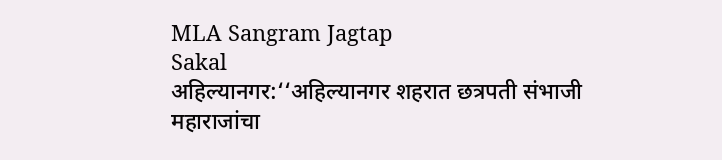MLA Sangram Jagtap
Sakal
अहिल्यानगर:‘‘अहिल्यानगर शहरात छत्रपती संभाजी महाराजांचा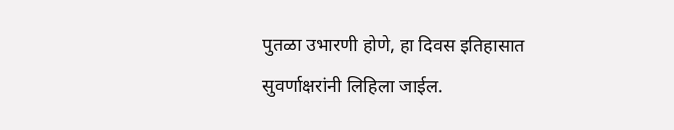पुतळा उभारणी होणे, हा दिवस इतिहासात सुवर्णाक्षरांनी लिहिला जाईल.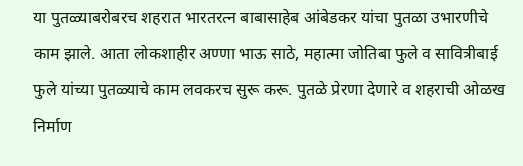या पुतळ्याबरोबरच शहरात भारतरत्न बाबासाहेब आंबेडकर यांचा पुतळा उभारणीचे काम झाले. आता लोकशाहीर अण्णा भाऊ साठे, महात्मा जोतिबा फुले व सावित्रीबाई फुले यांच्या पुतळ्याचे काम लवकरच सुरू करू. पुतळे प्रेरणा देणारे व शहराची ओळख निर्माण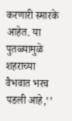करणारी स्मारके आहेत. या पुतळ्यामुळे शहराच्या वैभवात भरच पडली आहे,’’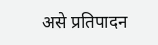असे प्रतिपादन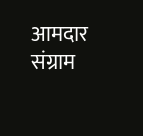आमदार संग्राम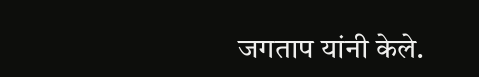जगताप यांनी केले.